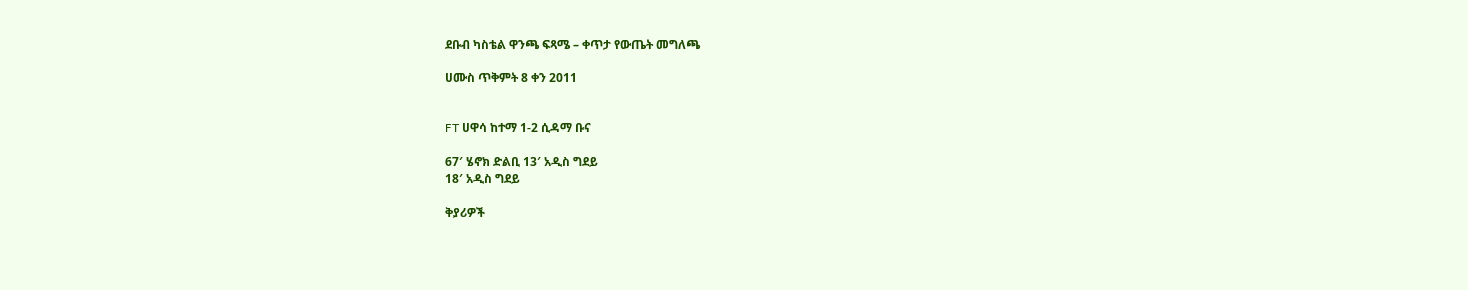ደቡብ ካስቴል ዋንጫ ፍጻሜ – ቀጥታ የውጤት መግለጫ

ሀሙስ ጥቅምት 8 ቀን 2011


FT ሀዋሳ ከተማ 1-2 ሲዳማ ቡና

67′ ሄኖክ ድልቢ 13′ አዲስ ግደይ
18′ አዲስ ግደይ

ቅያሪዎች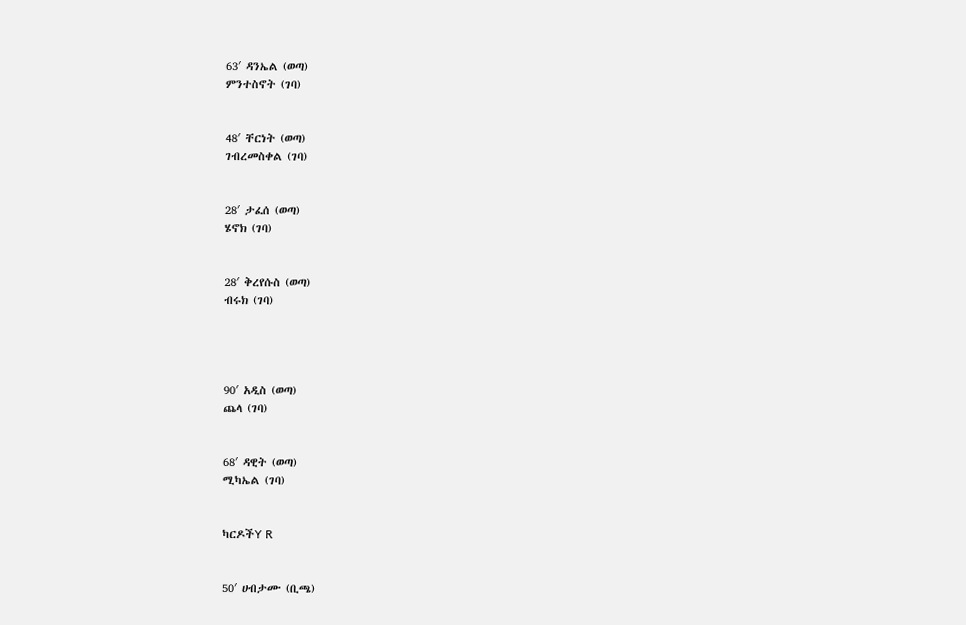63′ ዳንኤል (ወጣ)
ምንተስኖት (ገባ)


48′ ቸርነት (ወጣ)
ገብረመስቀል (ገባ)


28′ ታፈሰ (ወጣ)
ሄኖክ (ገባ)


28′ ቅረየሱስ (ወጣ)
ብሩክ (ገባ)




90′ አዲስ (ወጣ)
ጨላ (ገባ)


68′ ዳዊት (ወጣ)
ሚካኤል (ገባ)


ካርዶችY R


50′ ሀብታሙ (ቢጫ)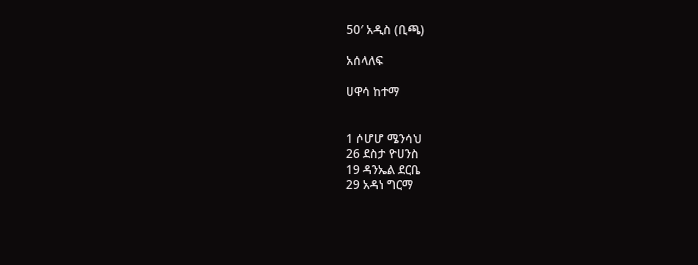50′ አዲስ (ቢጫ)

አሰላለፍ

ሀዋሳ ከተማ


1 ሶሆሆ ሜንሳህ
26 ደስታ ዮሀንስ
19 ዳንኤል ደርቤ
29 አዳነ ግርማ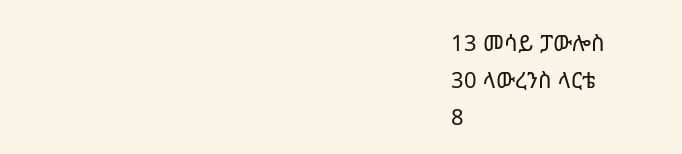13 መሳይ ፓውሎስ
30 ላውረንስ ላርቴ
8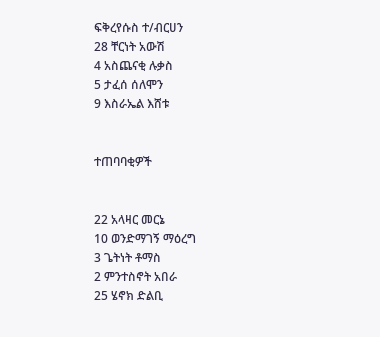ፍቅረየሱስ ተ/ብርሀን
28 ቸርነት አውሽ
4 አስጨናቂ ሉቃስ
5 ታፈሰ ሰለሞን
9 እስራኤል እሸቱ


ተጠባባቂዎች


22 አላዛር መርኔ
10 ወንድማገኝ ማዕረግ
3 ጌትነት ቶማስ
2 ምንተስኖት አበራ
25 ሄኖክ ድልቢ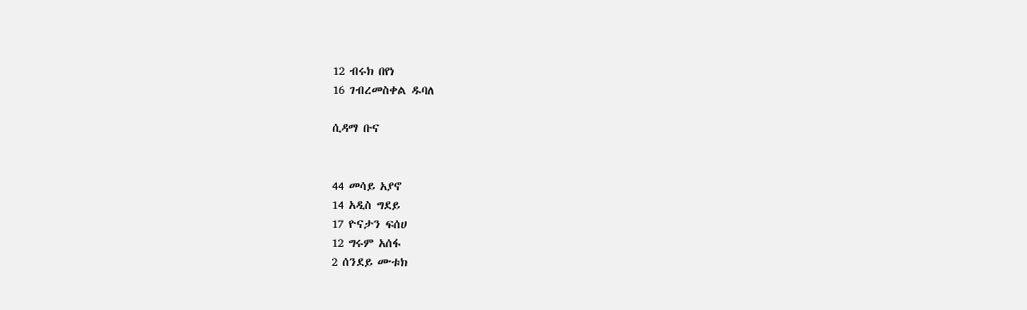12 ብሩክ በየነ
16 ገብረመስቀል ዱባለ

ሲዳማ ቡና


44 መሳይ አያኖ
14 አዲስ ግደይ
17 ዮናታን ፍሰሀ
12 ግሩም አሰፋ
2 ሰንደይ ሙቱክ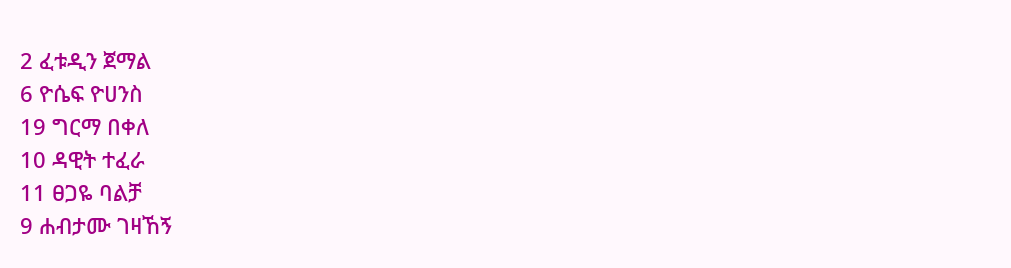2 ፈቱዲን ጀማል
6 ዮሴፍ ዮሀንስ
19 ግርማ በቀለ
10 ዳዊት ተፈራ
11 ፀጋዬ ባልቻ
9 ሐብታሙ ገዛኸኝ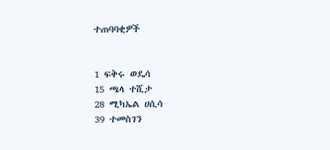ተጠባባቂዎች


1 ፍቅሩ ወዴሳ
15 ጫላ ተሺታ
28 ሚካኤል ሀሲሳ
39 ተመስገን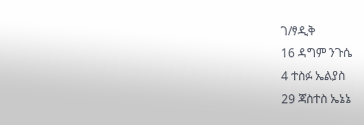ገ/ፃዲቅ
16 ዳግም ንጉሴ
4 ተስፉ ኤልያስ
29 ጃስተስ ኤኔኔ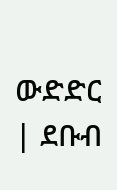ውድድር | ደቡብ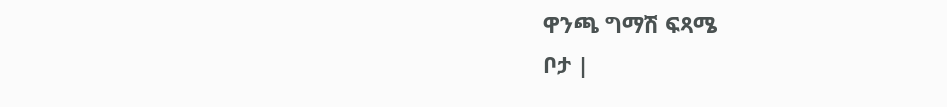ዋንጫ ግማሽ ፍጻሜ
ቦታ |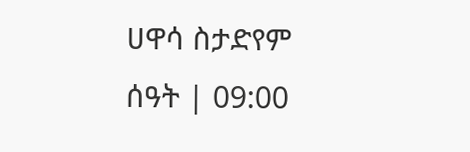ሀዋሳ ስታድየም
ሰዓት | 09:00